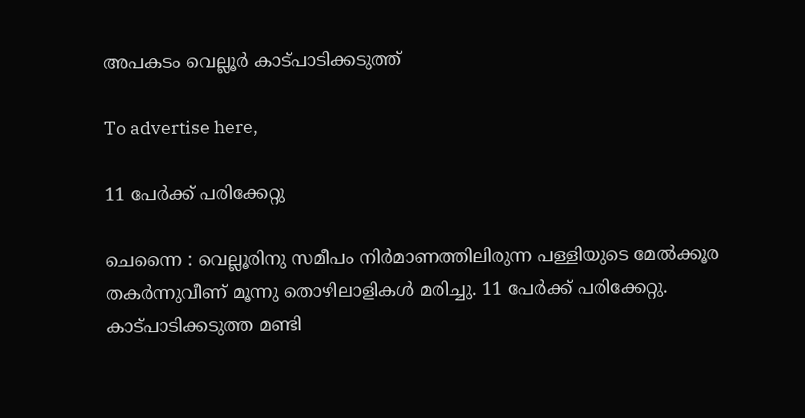അപകടം വെല്ലൂർ കാട്പാടിക്കടുത്ത്

To advertise here,

11 പേർക്ക് പരിക്കേറ്റു

ചെന്നൈ : വെല്ലൂരിനു സമീപം നിർമാണത്തിലിരുന്ന പള്ളിയുടെ മേൽക്കൂര തകർന്നുവീണ് മൂന്നു തൊഴിലാളികൾ മരിച്ചു. 11 പേർക്ക് പരിക്കേറ്റു. കാട്പാടിക്കടുത്ത മണ്ടി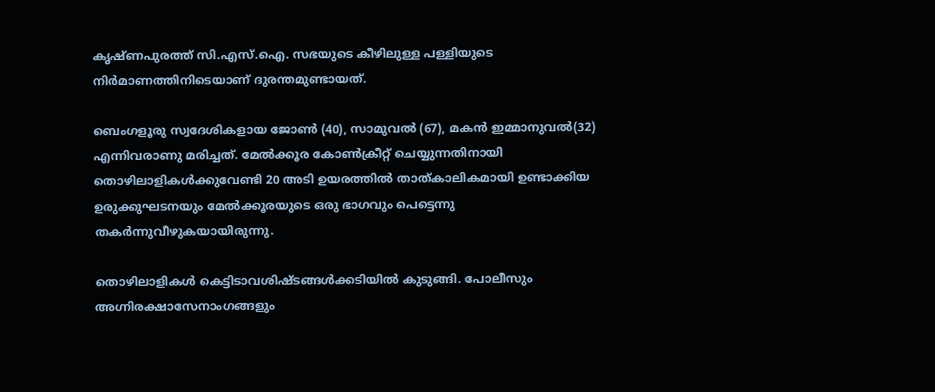കൃഷ്ണപുരത്ത് സി.എസ്.ഐ. സഭയുടെ കീഴിലുള്ള പള്ളിയുടെ നിർമാണത്തിനിടെയാണ് ദുരന്തമുണ്ടായത്.

ബെംഗളൂരു സ്വദേശികളായ ജോൺ (40), സാമുവൽ (67), മകൻ ഇമ്മാനുവൽ(32) എന്നിവരാണു മരിച്ചത്. മേൽക്കൂര കോൺക്രീറ്റ് ചെയ്യുന്നതിനായി തൊഴിലാളികൾക്കുവേണ്ടി 20 അടി ഉയരത്തിൽ താത്കാലികമായി ഉണ്ടാക്കിയ ഉരുക്കുഘടനയും മേൽക്കൂരയുടെ ഒരു ഭാഗവും പെട്ടെന്നു തകർന്നുവീഴുകയായിരുന്നു.

തൊഴിലാളികൾ കെട്ടിടാവശിഷ്ടങ്ങൾക്കടിയിൽ കുടുങ്ങി. പോലീസും അഗ്നിരക്ഷാസേനാംഗങ്ങളും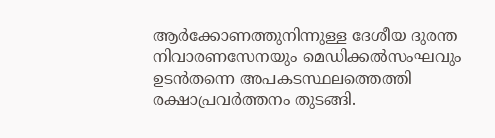ആർക്കോണത്തുനിന്നുള്ള ദേശീയ ദുരന്ത നിവാരണസേനയും മെഡിക്കൽസംഘവും ഉടൻതന്നെ അപകടസ്ഥലത്തെത്തി രക്ഷാപ്രവർത്തനം തുടങ്ങി.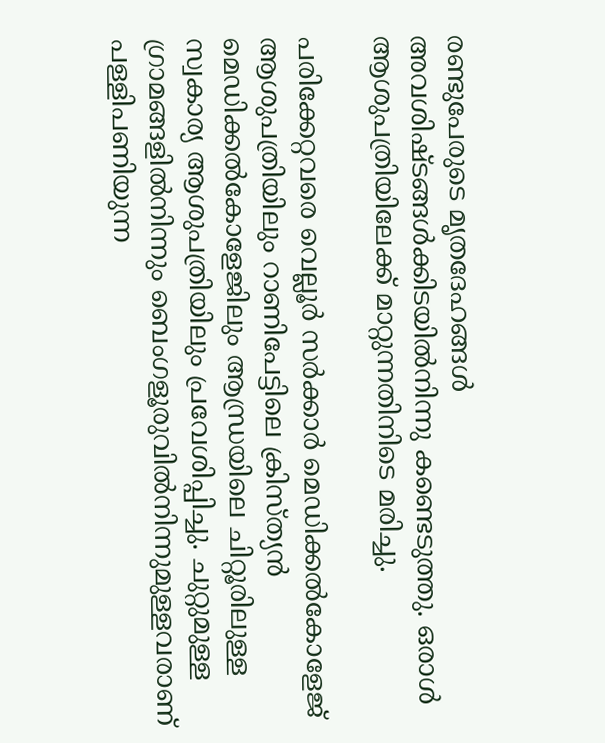രണ്ടുപേരുടെ മൃതദേഹങ്ങൾ അവശിഷ്ടങ്ങൾക്കിടയിൽനിന്നു കണ്ടെടുത്തു. ഒരാൾ ആശുപത്രിയിലേക്ക് മാറ്റുന്നതിനിടെ മരിച്ചു.

പരിക്കേറ്റവരെ വെല്ലൂർ സർക്കാർ മെഡിക്കൽകോളേജ് ആശുപത്രിയിലും റാണിപേട്ടിലെ ക്രിസ്ത്യൻ മെഡിക്കൽകോളേജിലും ആന്ധ്രയിലെ ചിറ്റൂരിലുള്ള സ്വകാര്യ ആശുപത്രിയിലും പ്രവേശിപ്പിച്ചു. ചുറ്റുമുള്ള ഗ്രാമങ്ങളിൽനിന്നും ബെംഗളൂരുവിൽനിന്നുമുള്ളവരാണ് പള്ളിപണിയുന്ന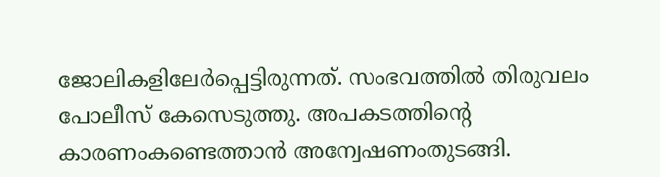ജോലികളിലേർപ്പെട്ടിരുന്നത്. സംഭവത്തിൽ തിരുവലം പോലീസ് കേസെടുത്തു. അപകടത്തിന്റെ കാരണംകണ്ടെത്താൻ അന്വേഷണംതുടങ്ങി.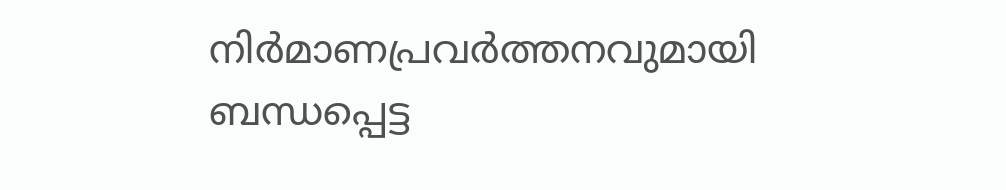നിർമാണപ്രവർത്തനവുമായി ബന്ധപ്പെട്ട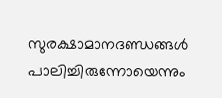സുരക്ഷാമാനദണ്ഡങ്ങൾ പാലിച്ചിരുന്നോയെന്നും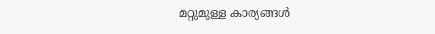മറ്റുമുള്ള കാര്യങ്ങൾ